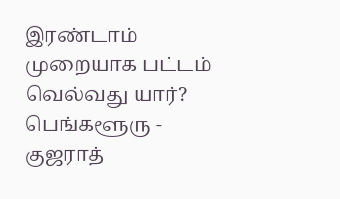இரண்டாம் முறையாக பட்டம் வெல்வது யார்? பெங்களூரு - குஜராத்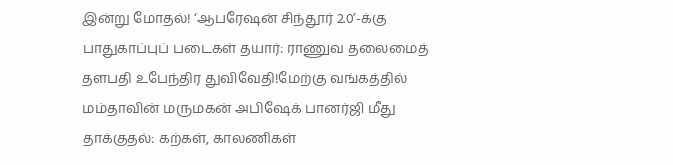இன்று மோதல்! ‘ஆபரேஷன் சிந்தூர் 2.0’-க்கு பாதுகாப்புப் படைகள் தயார்: ராணுவ தலைமைத் தளபதி உபேந்திர துவிவேதி!மேற்கு வங்கத்தில் மம்தாவின் மருமகன் அபிஷேக் பானர்ஜி மீது தாக்குதல்: கற்கள், காலணிகள்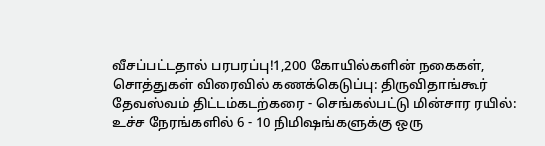வீசப்பட்டதால் பரபரப்பு!1,200 கோயில்களின் நகைகள், சொத்துகள் விரைவில் கணக்கெடுப்பு: திருவிதாங்கூர் தேவஸ்வம் திட்டம்கடற்கரை - செங்கல்பட்டு மின்சார ரயில்: உச்ச நேரங்களில் 6 - 10 நிமிஷங்களுக்கு ஒரு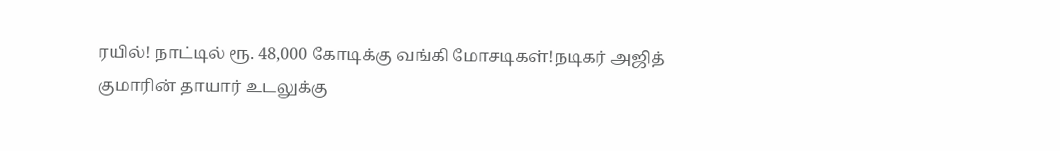ரயில்! நாட்டில் ரூ. 48,000 கோடிக்கு வங்கி மோசடிகள்!நடிகர் அஜித் குமாரின் தாயார் உடலுக்கு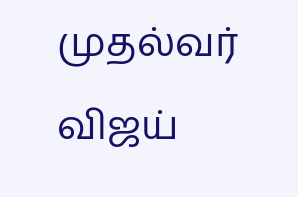முதல்வர் விஜய்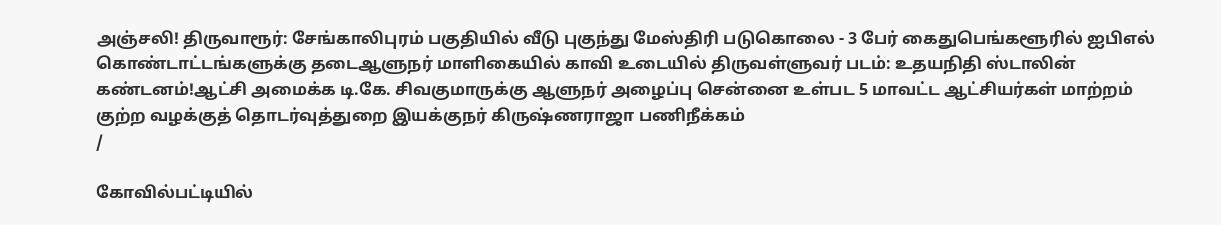அஞ்சலி! திருவாரூர்: சேங்காலிபுரம் பகுதியில் வீடு புகுந்து மேஸ்திரி படுகொலை - 3 பேர் கைதுபெங்களூரில் ஐபிஎல் கொண்டாட்டங்களுக்கு தடைஆளுநர் மாளிகையில் காவி உடையில் திருவள்ளுவர் படம்: உதயநிதி ஸ்டாலின் கண்டனம்!ஆட்சி அமைக்க டி.கே. சிவகுமாருக்கு ஆளுநர் அழைப்பு சென்னை உள்பட 5 மாவட்ட ஆட்சியர்கள் மாற்றம் குற்ற வழக்குத் தொடர்வுத்துறை இயக்குநர் கிருஷ்ணராஜா பணிநீக்கம்
/

கோவில்பட்டியில்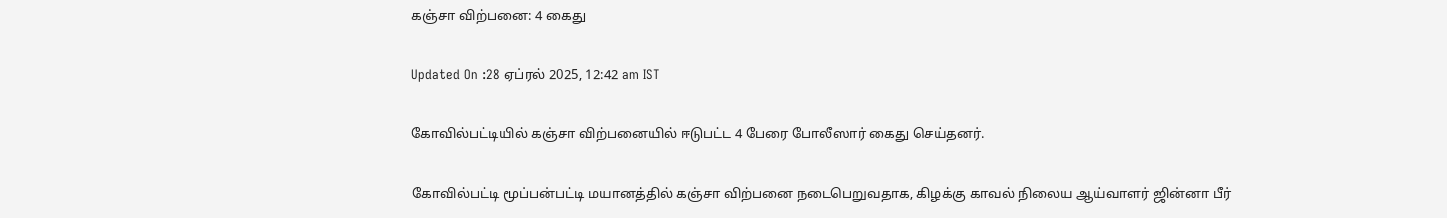கஞ்சா விற்பனை: 4 கைது

Updated On :28 ஏப்ரல் 2025, 12:42 am IST

கோவில்பட்டியில் கஞ்சா விற்பனையில் ஈடுபட்ட 4 பேரை போலீஸார் கைது செய்தனர்.

கோவில்பட்டி மூப்பன்பட்டி மயானத்தில் கஞ்சா விற்பனை நடைபெறுவதாக, கிழக்கு காவல் நிலைய ஆய்வாளர் ஜின்னா பீர்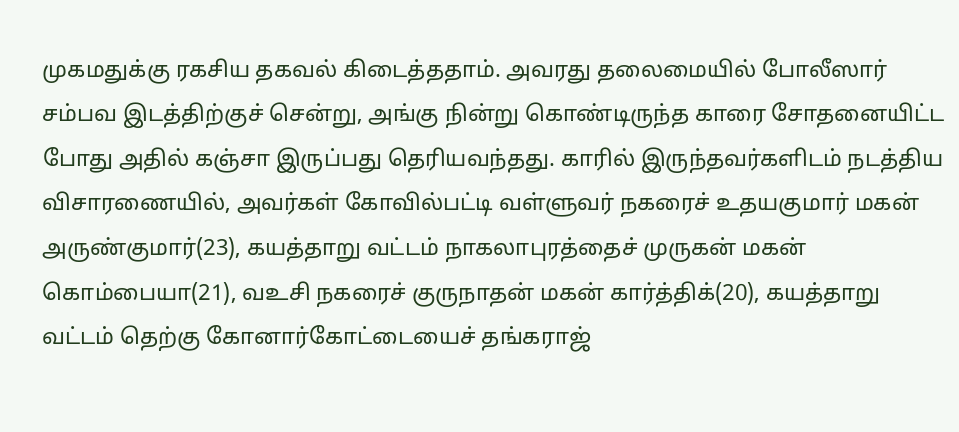முகமதுக்கு ரகசிய தகவல் கிடைத்ததாம். அவரது தலைமையில் போலீஸார் சம்பவ இடத்திற்குச் சென்று, அங்கு நின்று கொண்டிருந்த காரை சோதனையிட்ட போது அதில் கஞ்சா இருப்பது தெரியவந்தது. காரில் இருந்தவர்களிடம் நடத்திய விசாரணையில், அவர்கள் கோவில்பட்டி வள்ளுவர் நகரைச் உதயகுமார் மகன் அருண்குமார்(23), கயத்தாறு வட்டம் நாகலாபுரத்தைச் முருகன் மகன் கொம்பையா(21), வஉசி நகரைச் குருநாதன் மகன் கார்த்திக்(20), கயத்தாறு வட்டம் தெற்கு கோனார்கோட்டையைச் தங்கராஜ்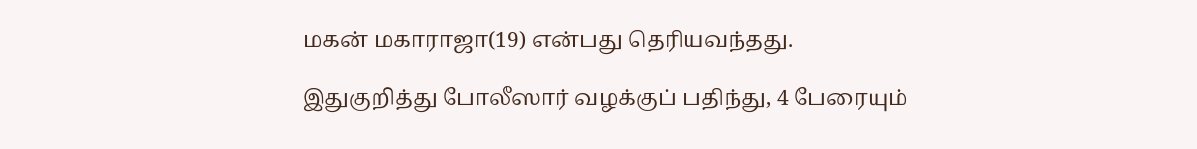மகன் மகாராஜா(19) என்பது தெரியவந்தது.

இதுகுறித்து போலீஸார் வழக்குப் பதிந்து, 4 பேரையும்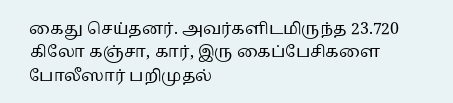கைது செய்தனர். அவர்களிடமிருந்த 23.720 கிலோ கஞ்சா, கார், இரு கைப்பேசிகளை போலீஸார் பறிமுதல்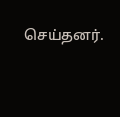செய்தனர்.